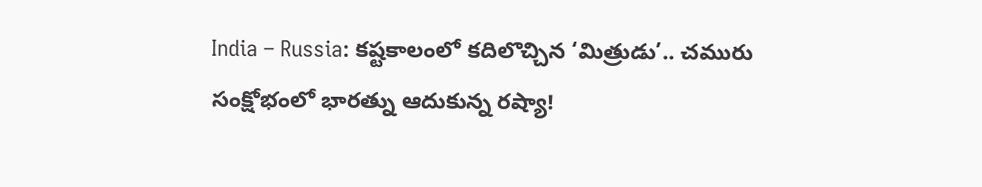India – Russia: కష్టకాలంలో కదిలొచ్చిన ‘మిత్రుడు’.. చమురు సంక్షోభంలో భారత్ను ఆదుకున్న రష్యా!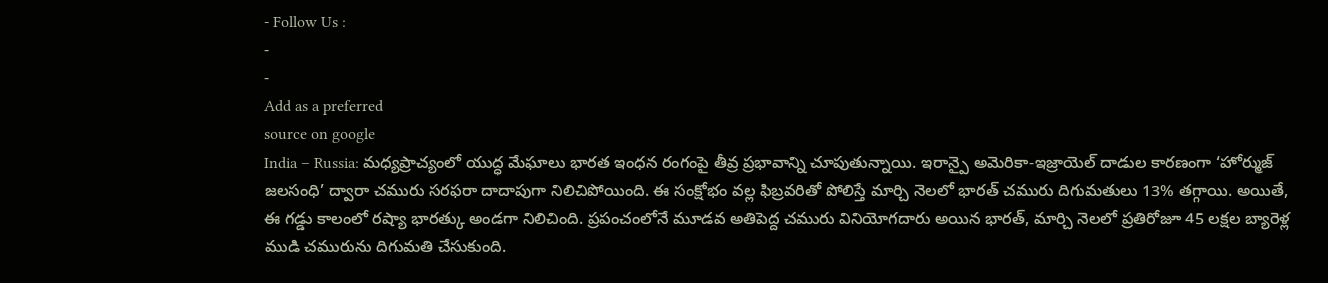- Follow Us :
-
-
Add as a preferred
source on google
India – Russia: మధ్యప్రాచ్యంలో యుద్ధ మేఘాలు భారత ఇంధన రంగంపై తీవ్ర ప్రభావాన్ని చూపుతున్నాయి. ఇరాన్పై అమెరికా-ఇజ్రాయెల్ దాడుల కారణంగా ‘హోర్ముజ్ జలసంధి’ ద్వారా చమురు సరఫరా దాదాపుగా నిలిచిపోయింది. ఈ సంక్షోభం వల్ల ఫిబ్రవరితో పోలిస్తే మార్చి నెలలో భారత్ చమురు దిగుమతులు 13% తగ్గాయి. అయితే, ఈ గడ్డు కాలంలో రష్యా భారత్కు అండగా నిలిచింది. ప్రపంచంలోనే మూడవ అతిపెద్ద చమురు వినియోగదారు అయిన భారత్, మార్చి నెలలో ప్రతిరోజూ 45 లక్షల బ్యారెళ్ల ముడి చమురును దిగుమతి చేసుకుంది.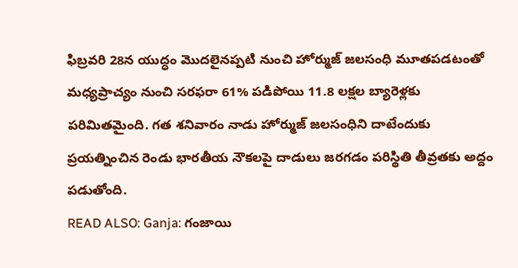ఫిబ్రవరి 28న యుద్ధం మొదలైనప్పటి నుంచి హోర్ముజ్ జలసంధి మూతపడటంతో మధ్యప్రాచ్యం నుంచి సరఫరా 61% పడిపోయి 11.8 లక్షల బ్యారెళ్లకు పరిమితమైంది. గత శనివారం నాడు హోర్ముజ్ జలసంధిని దాటేందుకు ప్రయత్నించిన రెండు భారతీయ నౌకలపై దాడులు జరగడం పరిస్థితి తీవ్రతకు అద్దం పడుతోంది.
READ ALSO: Ganja: గంజాయి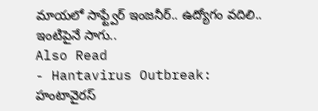మాయలో సాఫ్ట్వేర్ ఇంజనీర్.. ఉద్యోగం వదిలి.. ఇంటిపైనే సాగు..
Also Read
- Hantavirus Outbreak: హంటావైరస్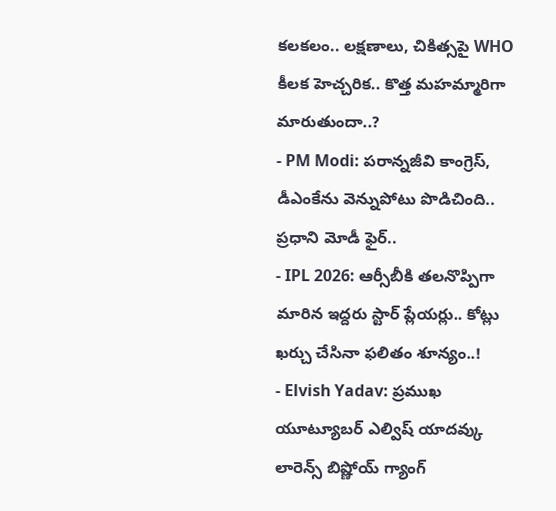కలకలం.. లక్షణాలు, చికిత్సపై WHO కీలక హెచ్చరిక.. కొత్త మహమ్మారిగా మారుతుందా..?
- PM Modi: పరాన్నజీవి కాంగ్రెస్, డీఎంకేను వెన్నుపోటు పొడిచింది.. ప్రధాని మోడీ ఫైర్..
- IPL 2026: ఆర్సీబీకి తలనొప్పిగా మారిన ఇద్దరు స్టార్ ప్లేయర్లు.. కోట్లు ఖర్చు చేసినా ఫలితం శూన్యం..!
- Elvish Yadav: ప్రముఖ యూట్యూబర్ ఎల్విష్ యాదవ్కు లారెన్స్ బిష్ణోయ్ గ్యాంగ్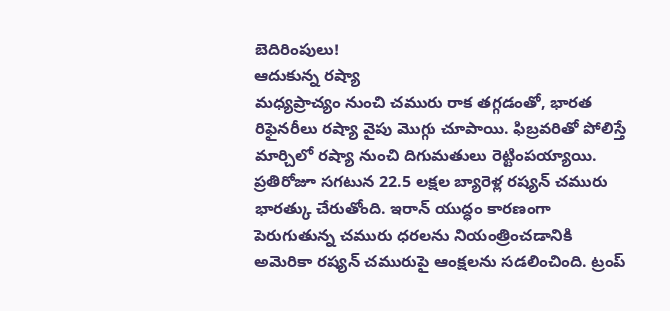బెదిరింపులు!
ఆదుకున్న రష్యా
మధ్యప్రాచ్యం నుంచి చమురు రాక తగ్గడంతో, భారత రిఫైనరీలు రష్యా వైపు మొగ్గు చూపాయి. ఫిబ్రవరితో పోలిస్తే మార్చిలో రష్యా నుంచి దిగుమతులు రెట్టింపయ్యాయి. ప్రతిరోజూ సగటున 22.5 లక్షల బ్యారెళ్ల రష్యన్ చమురు భారత్కు చేరుతోంది. ఇరాన్ యుద్ధం కారణంగా పెరుగుతున్న చమురు ధరలను నియంత్రించడానికి అమెరికా రష్యన్ చమురుపై ఆంక్షలను సడలించింది. ట్రంప్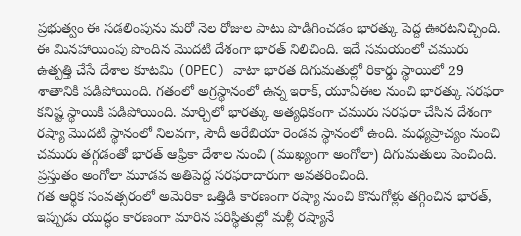ప్రభుత్వం ఈ సడలింపును మరో నెల రోజుల పాటు పొడిగించడం భారత్కు పెద్ద ఊరటనిచ్చింది. ఈ మినహాయింపు పొందిన మొదటి దేశంగా భారత్ నిలిచింది. ఇదే సమయంలో చమురు ఉత్పత్తి చేసే దేశాల కూటమి (OPEC) వాటా భారత దిగుమతుల్లో రికార్డు స్థాయిలో 29 శాతానికి పడిపోయింది. గతంలో అగ్రస్థానంలో ఉన్న ఇరాక్, యూఏఈల నుంచి భారత్కు సరఫరా కనిష్ట స్థాయికి పడిపోయింది. మార్చిలో భారత్కు అత్యధికంగా చమురు సరఫరా చేసిన దేశంగా రష్యా మొదటి స్థానంలో నిలవగా, సౌదీ అరేబియా రెండవ స్థానంలో ఉంది. మధ్యప్రాచ్యం నుంచి చమురు తగ్గడంతో భారత్ ఆఫ్రికా దేశాల నుంచి (ముఖ్యంగా అంగోలా) దిగుమతులు పెంచింది. ప్రస్తుతం అంగోలా మూడవ అతిపెద్ద సరఫరాదారుగా అవతరించింది.
గత ఆర్థిక సంవత్సరంలో అమెరికా ఒత్తిడి కారణంగా రష్యా నుంచి కొనుగోళ్లు తగ్గించిన భారత్, ఇప్పుడు యుద్ధం కారణంగా మారిన పరిస్థితుల్లో మళ్లీ రష్యానే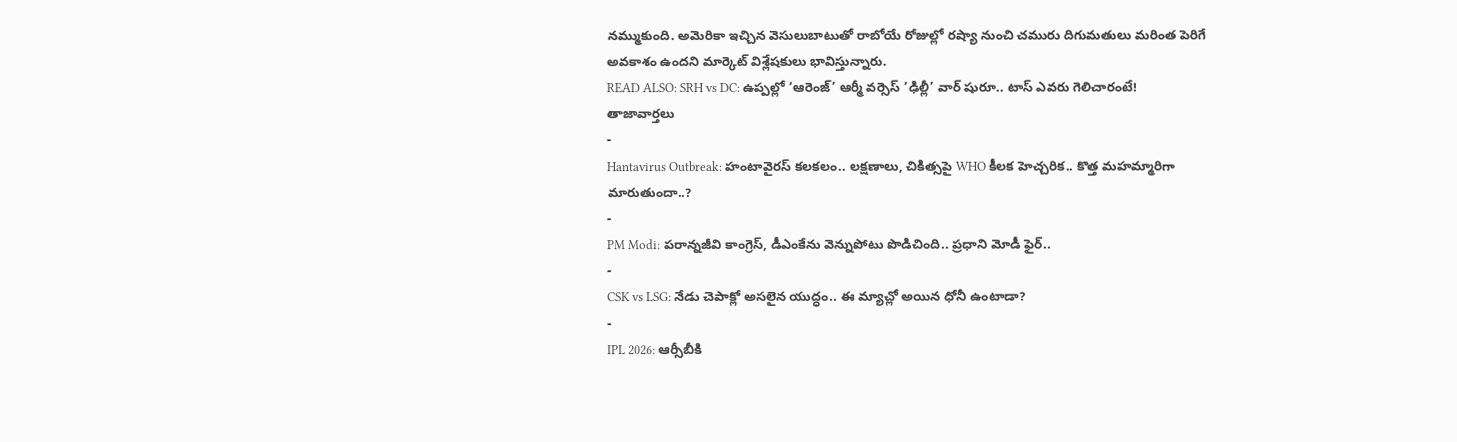నమ్ముకుంది. అమెరికా ఇచ్చిన వెసులుబాటుతో రాబోయే రోజుల్లో రష్యా నుంచి చమురు దిగుమతులు మరింత పెరిగే అవకాశం ఉందని మార్కెట్ విశ్లేషకులు భావిస్తున్నారు.
READ ALSO: SRH vs DC: ఉప్పల్లో ‘ఆరెంజ్’ ఆర్మీ వర్సెస్ ‘ఢిల్లీ’ వార్ షురూ.. టాస్ ఎవరు గెలిచారంటే!
తాజావార్తలు
-
Hantavirus Outbreak: హంటావైరస్ కలకలం.. లక్షణాలు, చికిత్సపై WHO కీలక హెచ్చరిక.. కొత్త మహమ్మారిగా మారుతుందా..?
-
PM Modi: పరాన్నజీవి కాంగ్రెస్, డీఎంకేను వెన్నుపోటు పొడిచింది.. ప్రధాని మోడీ ఫైర్..
-
CSK vs LSG: నేడు చెపాక్లో అసలైన యుద్ధం.. ఈ మ్యాచ్లో అయిన ధోనీ ఉంటాడా?
-
IPL 2026: ఆర్సీబీకి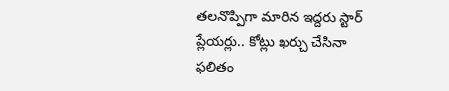తలనొప్పిగా మారిన ఇద్దరు స్టార్ ప్లేయర్లు.. కోట్లు ఖర్చు చేసినా ఫలితం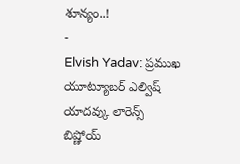శూన్యం..!
-
Elvish Yadav: ప్రముఖ యూట్యూబర్ ఎల్విష్ యాదవ్కు లారెన్స్ బిష్ణోయ్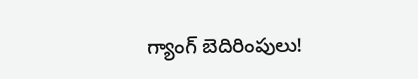గ్యాంగ్ బెదిరింపులు!